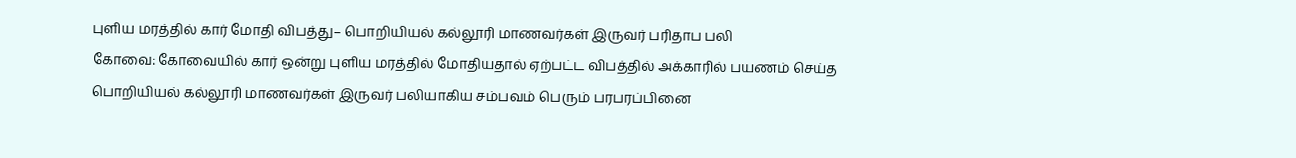புளிய மரத்தில் கார் மோதி விபத்து– பொறியியல் கல்லூரி மாணவர்கள் இருவர் பரிதாப பலி
கோவை: கோவையில் கார் ஒன்று புளிய மரத்தில் மோதியதால் ஏற்பட்ட விபத்தில் அக்காரில் பயணம் செய்த பொறியியல் கல்லூரி மாணவர்கள் இருவர் பலியாகிய சம்பவம் பெரும் பரபரப்பினை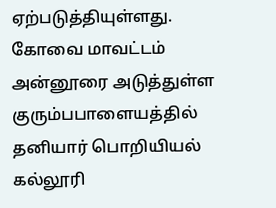ஏற்படுத்தியுள்ளது.
கோவை மாவட்டம் அன்னூரை அடுத்துள்ள குரும்பபாளையத்தில் தனியார் பொறியியல் கல்லூரி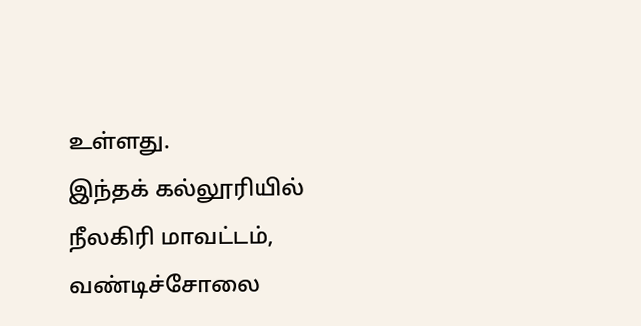உள்ளது.
இந்தக் கல்லூரியில் நீலகிரி மாவட்டம், வண்டிச்சோலை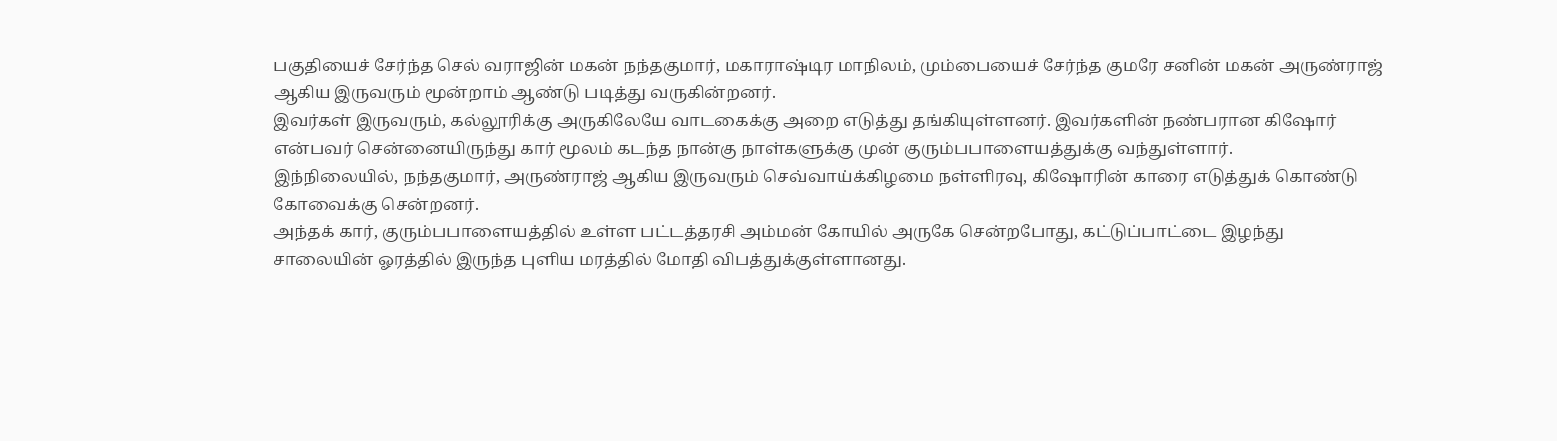பகுதியைச் சேர்ந்த செல் வராஜின் மகன் நந்தகுமார், மகாராஷ்டிர மாநிலம், மும்பையைச் சேர்ந்த குமரே சனின் மகன் அருண்ராஜ் ஆகிய இருவரும் மூன்றாம் ஆண்டு படித்து வருகின்றனர்.
இவர்கள் இருவரும், கல்லூரிக்கு அருகிலேயே வாடகைக்கு அறை எடுத்து தங்கியுள்ளனர். இவர்களின் நண்பரான கிஷோர் என்பவர் சென்னையிருந்து கார் மூலம் கடந்த நான்கு நாள்களுக்கு முன் குரும்பபாளையத்துக்கு வந்துள்ளார்.
இந்நிலையில், நந்தகுமார், அருண்ராஜ் ஆகிய இருவரும் செவ்வாய்க்கிழமை நள்ளிரவு, கிஷோரின் காரை எடுத்துக் கொண்டு கோவைக்கு சென்றனர்.
அந்தக் கார், குரும்பபாளையத்தில் உள்ள பட்டத்தரசி அம்மன் கோயில் அருகே சென்றபோது, கட்டுப்பாட்டை இழந்து சாலையின் ஓரத்தில் இருந்த புளிய மரத்தில் மோதி விபத்துக்குள்ளானது.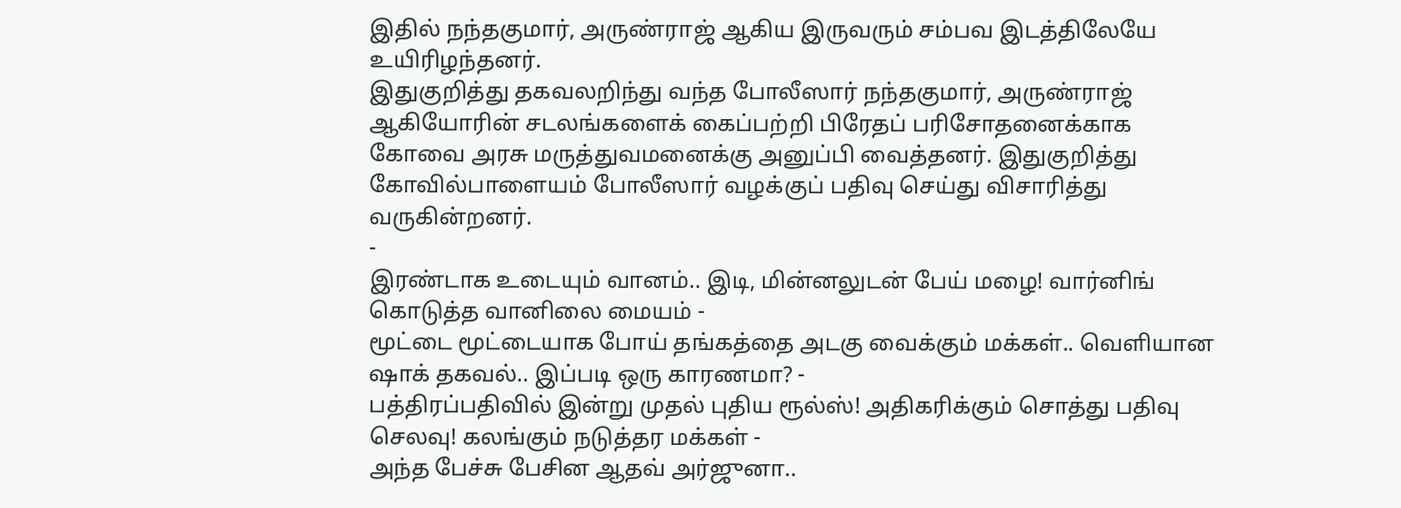இதில் நந்தகுமார், அருண்ராஜ் ஆகிய இருவரும் சம்பவ இடத்திலேயே உயிரிழந்தனர்.
இதுகுறித்து தகவலறிந்து வந்த போலீஸார் நந்தகுமார், அருண்ராஜ் ஆகியோரின் சடலங்களைக் கைப்பற்றி பிரேதப் பரிசோதனைக்காக கோவை அரசு மருத்துவமனைக்கு அனுப்பி வைத்தனர். இதுகுறித்து கோவில்பாளையம் போலீஸார் வழக்குப் பதிவு செய்து விசாரித்து வருகின்றனர்.
-
இரண்டாக உடையும் வானம்.. இடி, மின்னலுடன் பேய் மழை! வார்னிங் கொடுத்த வானிலை மையம் -
மூட்டை மூட்டையாக போய் தங்கத்தை அடகு வைக்கும் மக்கள்.. வெளியான ஷாக் தகவல்.. இப்படி ஒரு காரணமா? -
பத்திரப்பதிவில் இன்று முதல் புதிய ரூல்ஸ்! அதிகரிக்கும் சொத்து பதிவு செலவு! கலங்கும் நடுத்தர மக்கள் -
அந்த பேச்சு பேசின ஆதவ் அர்ஜுனா..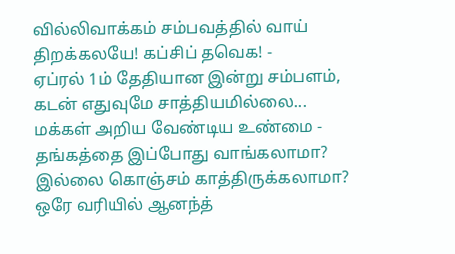வில்லிவாக்கம் சம்பவத்தில் வாய் திறக்கலயே! கப்சிப் தவெக! -
ஏப்ரல் 1ம் தேதியான இன்று சம்பளம், கடன் எதுவுமே சாத்தியமில்லை... மக்கள் அறிய வேண்டிய உண்மை -
தங்கத்தை இப்போது வாங்கலாமா? இல்லை கொஞ்சம் காத்திருக்கலாமா? ஒரே வரியில் ஆனந்த்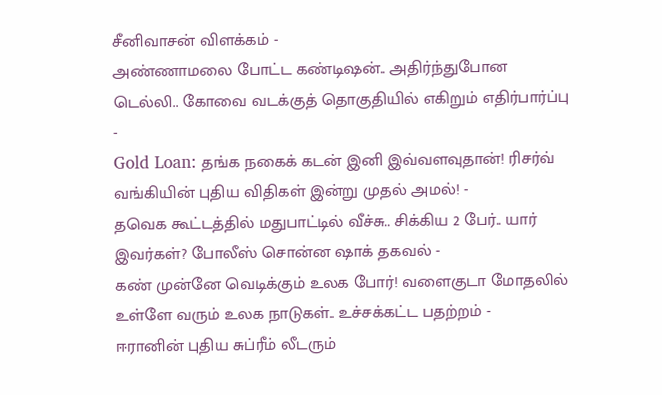சீனிவாசன் விளக்கம் -
அண்ணாமலை போட்ட கண்டிஷன்.. அதிர்ந்துபோன டெல்லி.. கோவை வடக்குத் தொகுதியில் எகிறும் எதிர்பார்ப்பு -
Gold Loan: தங்க நகைக் கடன் இனி இவ்வளவுதான்! ரிசர்வ் வங்கியின் புதிய விதிகள் இன்று முதல் அமல்! -
தவெக கூட்டத்தில் மதுபாட்டில் வீச்சு.. சிக்கிய 2 பேர்.. யார் இவர்கள்? போலீஸ் சொன்ன ஷாக் தகவல் -
கண் முன்னே வெடிக்கும் உலக போர்! வளைகுடா மோதலில் உள்ளே வரும் உலக நாடுகள்.. உச்சக்கட்ட பதற்றம் -
ஈரானின் புதிய சுப்ரீம் லீடரும்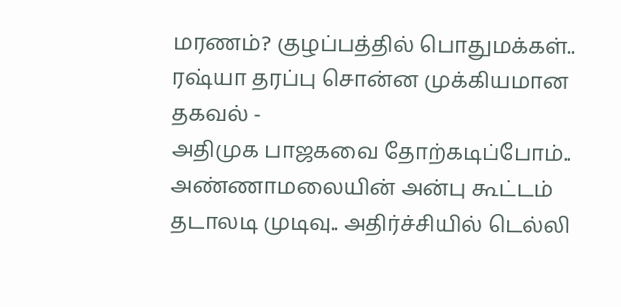மரணம்? குழப்பத்தில் பொதுமக்கள்.. ரஷ்யா தரப்பு சொன்ன முக்கியமான தகவல் -
அதிமுக பாஜகவை தோற்கடிப்போம்.. அண்ணாமலையின் அன்பு கூட்டம் தடாலடி முடிவு.. அதிர்ச்சியில் டெல்லி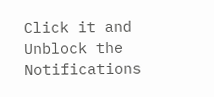Click it and Unblock the Notifications